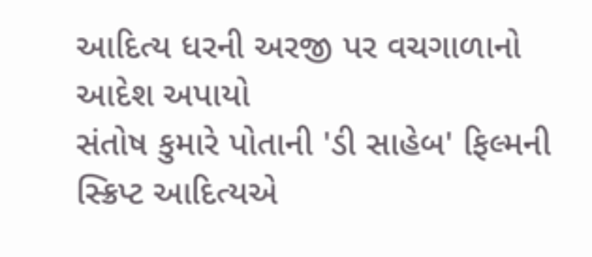આદિત્ય ધરની અરજી પર વચગાળાનો આદેશ અપાયો
સંતોષ કુમારે પોતાની 'ડી સાહેબ' ફિલ્મની સ્ક્રિપ્ટ આદિત્યએ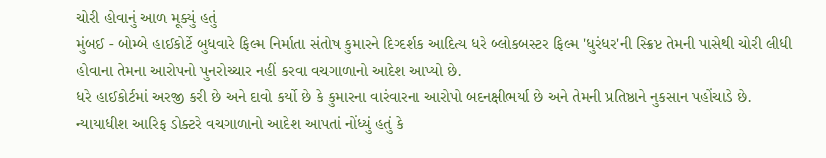ચોરી હોવાનું આળ મૂક્યું હતું
મુંબઈ - બોમ્બે હાઈકોર્ટે બુધવારે ફિલ્મ નિર્માતા સંતોષ કુમારને દિગ્દર્શક આદિત્ય ધરે બ્લોકબસ્ટર ફિલ્મ 'ધુરંધર'ની સ્ક્રિપ્ટ તેમની પાસેથી ચોરી લીધી હોવાના તેમના આરોપનો પુનરોચ્ચાર નહીં કરવા વચગાળાનો આદેશ આપ્યો છે.
ધરે હાઈકોર્ટમાં અરજી કરી છે અને દાવો કર્યો છે કે કુમારના વારંવારના આરોપો બદનક્ષીભર્યા છે અને તેમની પ્રતિષ્ઠાને નુકસાન પહોંચાડે છે.
ન્યાયાધીશ આરિફ ડોક્ટરે વચગાળાનો આદેશ આપતાં નોંધ્યું હતું કે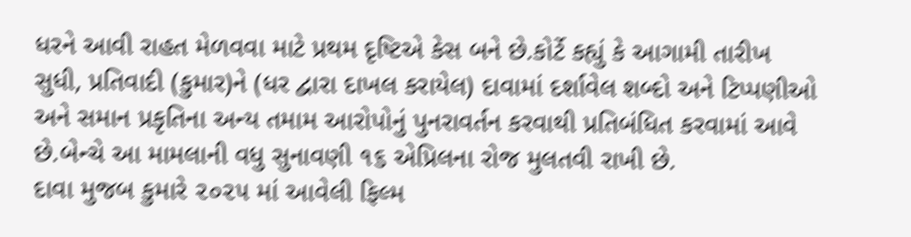ધરને આવી રાહત મેળવવા માટે પ્રથમ દૃષ્ટિએ કેસ બને છે.કોર્ટે કહ્યું કે આગામી તારીખ સુધી, પ્રતિવાદી (કુમાર)ને (ધર દ્વારા દાખલ કરાયેલ) દાવામાં દર્શાવેલ શબ્દો અને ટિપ્પણીઓ અને સમાન પ્રકૃતિના અન્ય તમામ આરોપોનું પુનરાવર્તન કરવાથી પ્રતિબંધિત કરવામાં આવે છે.બેન્ચે આ મામલાની વધુ સુનાવણી ૧૬ એપ્રિલના રોજ મુલતવી રાખી છે.
દાવા મુજબ કુમારે ૨૦૨૫ માં આવેલી ફિલ્મ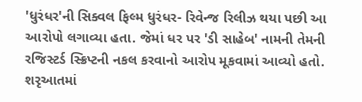'ધુરંધર'ની સિક્વલ ફિલ્મ ધુરંધર- રિવેન્જ રિલીઝ થયા પછી આ આરોપો લગાવ્યા હતા. જેમાં ધર પર 'ડી સાહેબ' નામની તેમની રજિસ્ટર્ડ સ્ક્રિપ્ટની નકલ કરવાનો આરોપ મૂકવામાં આવ્યો હતો.
શરૃઆતમાં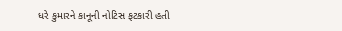ધરે કુમારને કાનૂની નોટિસ ફટકારી હતી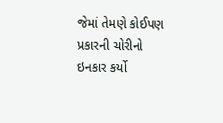જેમાં તેમણે કોઈપણ પ્રકારની ચોરીનો ઇનકાર કર્યો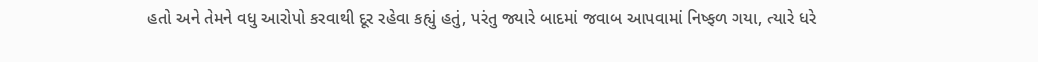હતો અને તેમને વધુ આરોપો કરવાથી દૂર રહેવા કહ્યું હતું, પરંતુ જ્યારે બાદમાં જવાબ આપવામાં નિષ્ફળ ગયા, ત્યારે ધરે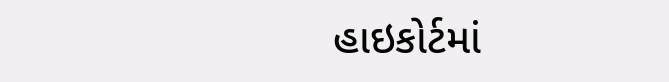હાઇકોર્ટમાં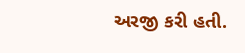અરજી કરી હતી.